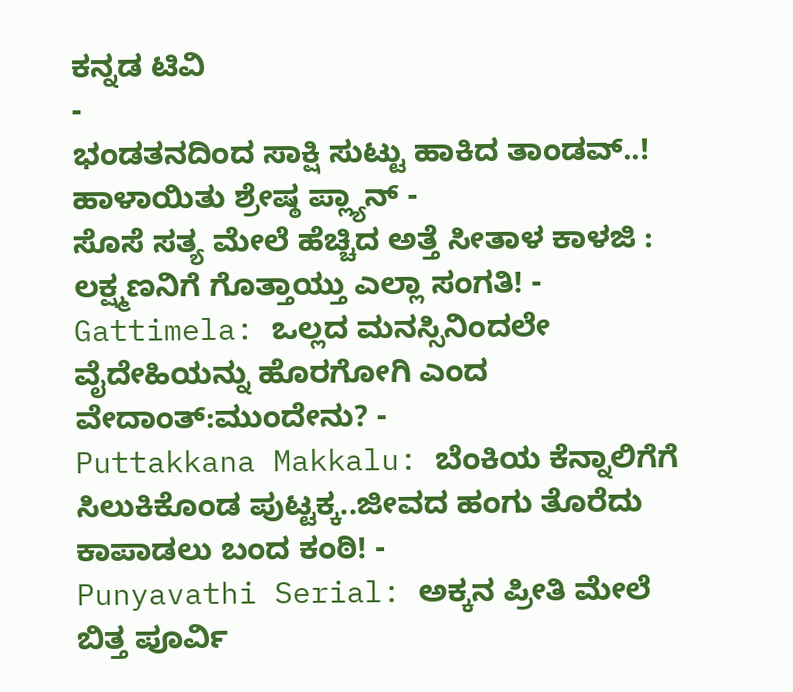ಕನ್ನಡ ಟಿವಿ
-
ಭಂಡತನದಿಂದ ಸಾಕ್ಷಿ ಸುಟ್ಟು ಹಾಕಿದ ತಾಂಡವ್..! ಹಾಳಾಯಿತು ಶ್ರೇಷ್ಠ ಪ್ಲ್ಯಾನ್ -
ಸೊಸೆ ಸತ್ಯ ಮೇಲೆ ಹೆಚ್ಚಿದ ಅತ್ತೆ ಸೀತಾಳ ಕಾಳಜಿ : ಲಕ್ಷ್ಮಣನಿಗೆ ಗೊತ್ತಾಯ್ತು ಎಲ್ಲಾ ಸಂಗತಿ! -
Gattimela: ಒಲ್ಲದ ಮನಸ್ಸಿನಿಂದಲೇ ವೈದೇಹಿಯನ್ನು ಹೊರಗೋಗಿ ಎಂದ ವೇದಾಂತ್:ಮುಂದೇನು? -
Puttakkana Makkalu: ಬೆಂಕಿಯ ಕೆನ್ನಾಲಿಗೆಗೆ ಸಿಲುಕಿಕೊಂಡ ಪುಟ್ಟಕ್ಕ..ಜೀವದ ಹಂಗು ತೊರೆದು ಕಾಪಾಡಲು ಬಂದ ಕಂಠಿ! -
Punyavathi Serial: ಅಕ್ಕನ ಪ್ರೀತಿ ಮೇಲೆ ಬಿತ್ತ ಪೂರ್ವಿ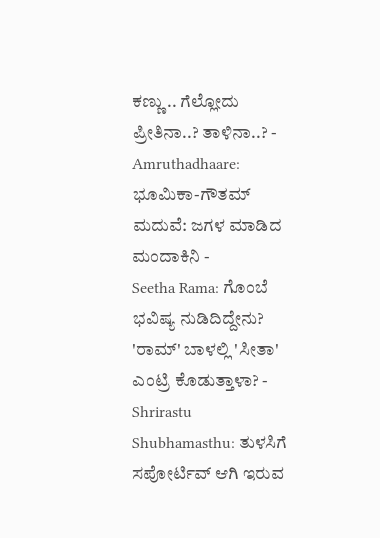ಕಣ್ಣು .. ಗೆಲ್ಲೋದು ಪ್ರೀತಿನಾ..? ತಾಳಿನಾ..? -
Amruthadhaare: ಭೂಮಿಕಾ-ಗೌತಮ್ ಮದುವೆ: ಜಗಳ ಮಾಡಿದ ಮಂದಾಕಿನಿ -
Seetha Rama: ಗೊಂಬೆ ಭವಿಷ್ಯ ನುಡಿದಿದ್ದೇನು? 'ರಾಮ್' ಬಾಳಲ್ಲಿ 'ಸೀತಾ' ಎಂಟ್ರಿ ಕೊಡುತ್ತಾಳಾ? -
Shrirastu Shubhamasthu: ತುಳಸಿಗೆ ಸಪೋರ್ಟಿವ್ ಆಗಿ ಇರುವ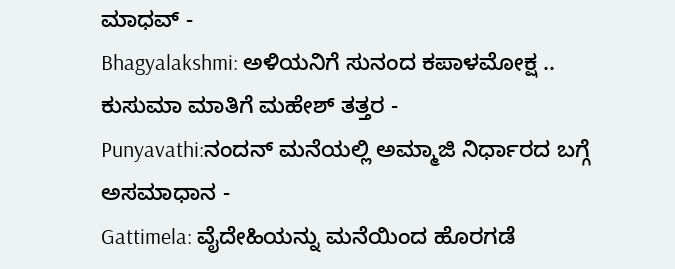ಮಾಧವ್ -
Bhagyalakshmi: ಅಳಿಯನಿಗೆ ಸುನಂದ ಕಪಾಳಮೋಕ್ಷ .. ಕುಸುಮಾ ಮಾತಿಗೆ ಮಹೇಶ್ ತತ್ತರ -
Punyavathi:ನಂದನ್ ಮನೆಯಲ್ಲಿ ಅಮ್ಮಾಜಿ ನಿರ್ಧಾರದ ಬಗ್ಗೆ ಅಸಮಾಧಾನ -
Gattimela: ವೈದೇಹಿಯನ್ನು ಮನೆಯಿಂದ ಹೊರಗಡೆ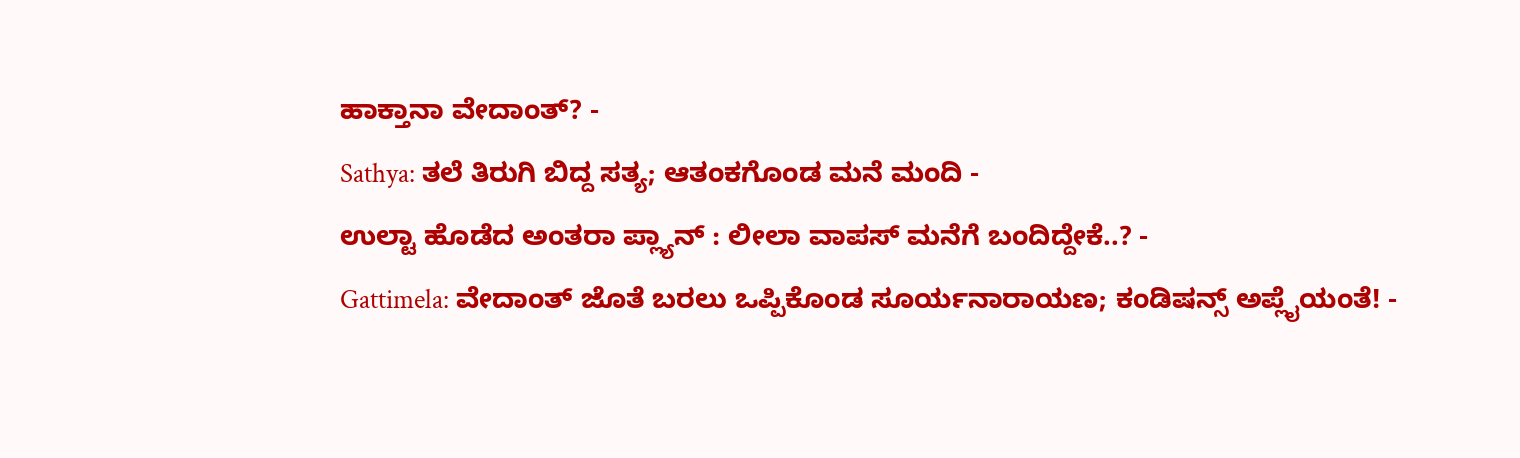ಹಾಕ್ತಾನಾ ವೇದಾಂತ್? -
Sathya: ತಲೆ ತಿರುಗಿ ಬಿದ್ದ ಸತ್ಯ; ಆತಂಕಗೊಂಡ ಮನೆ ಮಂದಿ -
ಉಲ್ಟಾ ಹೊಡೆದ ಅಂತರಾ ಪ್ಲ್ಯಾನ್ : ಲೀಲಾ ವಾಪಸ್ ಮನೆಗೆ ಬಂದಿದ್ದೇಕೆ..? -
Gattimela: ವೇದಾಂತ್ ಜೊತೆ ಬರಲು ಒಪ್ಪಿಕೊಂಡ ಸೂರ್ಯನಾರಾಯಣ; ಕಂಡಿಷನ್ಸ್ ಅಪ್ಲೈಯಂತೆ! -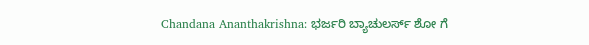Chandana Ananthakrishna: ಭರ್ಜರಿ ಬ್ಯಾಚುಲರ್ಸ್ ಶೋ ಗೆ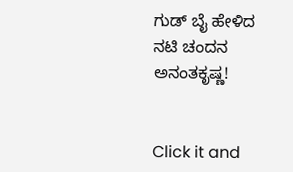ಗುಡ್ ಬೈ ಹೇಳಿದ ನಟಿ ಚಂದನ ಅನಂತಕೃಷ್ಣ!


Click it and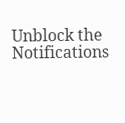Unblock the Notifications